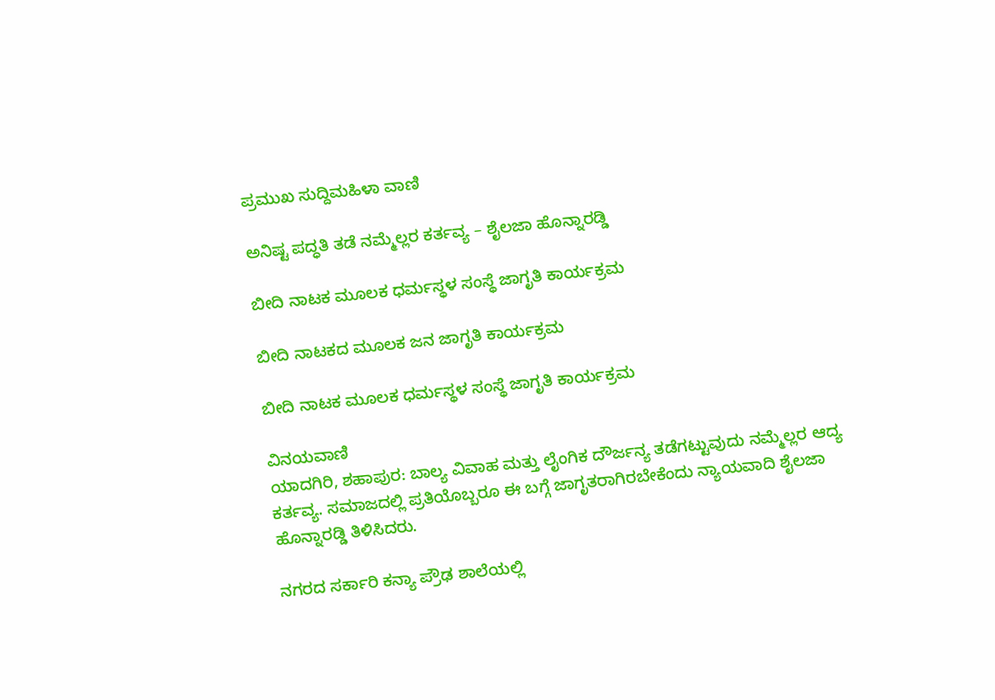ಪ್ರಮುಖ ಸುದ್ದಿಮಹಿಳಾ ವಾಣಿ

ಅನಿಷ್ಟ ಪದ್ಧತಿ ತಡೆ ನಮ್ಮೆಲ್ಲರ ಕರ್ತವ್ಯ – ಶೈಲಜಾ ಹೊನ್ನಾರಡ್ಡಿ

ಬೀದಿ ನಾಟಕ‌ ಮೂಲಕ ಧರ್ಮಸ್ಥಳ ಸಂಸ್ಥೆ ಜಾಗೃತಿ ಕಾರ್ಯಕ್ರಮ

ಬೀದಿ ನಾಟಕದ ಮೂಲಕ ಜನ ಜಾಗೃತಿ ಕಾರ್ಯಕ್ರಮ

ಬೀದಿ ನಾಟಕ‌ ಮೂಲಕ ಧರ್ಮಸ್ಥಳ ಸಂಸ್ಥೆ ಜಾಗೃತಿ ಕಾರ್ಯಕ್ರಮ

ವಿನಯವಾಣಿ
ಯಾದಗಿರಿ, ಶಹಾಪುರ: ಬಾಲ್ಯ ವಿವಾಹ ಮತ್ತು ಲೈಂಗಿಕ ದೌರ್ಜನ್ಯ ತಡೆಗಟ್ಟುವುದು ನಮ್ಮೆಲ್ಲರ ಆದ್ಯ ಕರ್ತವ್ಯ. ಸಮಾಜದಲ್ಲಿ ಪ್ರತಿಯೊಬ್ಬರೂ ಈ ಬಗ್ಗೆ ಜಾಗೃತರಾಗಿರಬೇಕೆಂದು ನ್ಯಾಯವಾದಿ ಶೈಲಜಾ ಹೊನ್ನಾರಡ್ಡಿ ತಿಳಿಸಿದರು.

ನಗರದ ಸರ್ಕಾರಿ ಕನ್ಯಾ ಪ್ರೌಢ ಶಾಲೆಯಲ್ಲಿ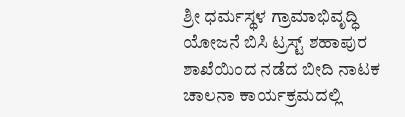ಶ್ರೀ ಧರ್ಮಸ್ಥಳ ಗ್ರಾಮಾಭಿವೃದ್ಧಿ ಯೋಜನೆ ಬಿಸಿ ಟ್ರಸ್ಟ್ ಶಹಾಪುರ ಶಾಖೆಯಿಂದ ನಡೆದ ಬೀದಿ ನಾಟಕ ಚಾಲನಾ ಕಾರ್ಯಕ್ರಮದಲ್ಲಿ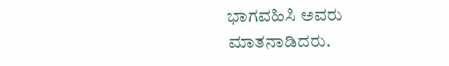ಭಾಗವಹಿಸಿ ಅವರು ಮಾತನಾಡಿದರು.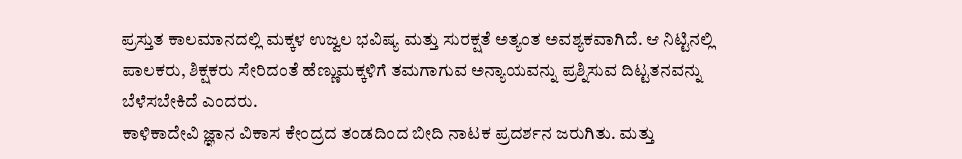ಪ್ರಸ್ತುತ ಕಾಲಮಾನದಲ್ಲಿ ಮಕ್ಕಳ ಉಜ್ವಲ ಭವಿಷ್ಯ ಮತ್ತು ಸುರಕ್ಷತೆ ಅತ್ಯಂತ ಅವಶ್ಯಕವಾಗಿದೆ. ಆ ನಿಟ್ಟಿನಲ್ಲಿ ಪಾಲಕರು, ಶಿಕ್ಷಕರು ಸೇರಿದಂತೆ ಹೆಣ್ಣುಮಕ್ಕಳಿಗೆ ತಮಗಾಗುವ ಅನ್ಯಾಯವನ್ನು ಪ್ರಶ್ನಿಸುವ ದಿಟ್ಟತನವನ್ನು ಬೆಳೆಸಬೇಕಿದೆ ಎಂದರು.
ಕಾಳಿಕಾದೇವಿ ಜ್ಞಾನ ವಿಕಾಸ ಕೇಂದ್ರದ ತಂಡದಿಂದ ಬೀದಿ ನಾಟಕ ಪ್ರದರ್ಶನ ಜರುಗಿತು. ಮತ್ತು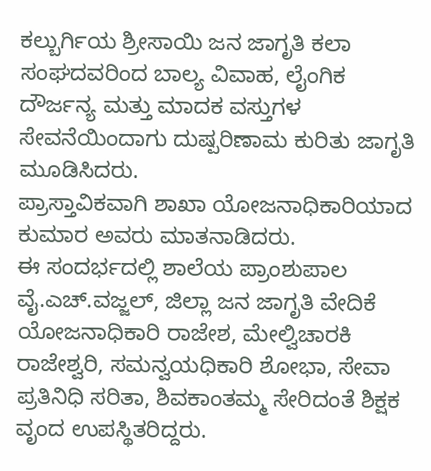ಕಲ್ಬುರ್ಗಿಯ ಶ್ರೀಸಾಯಿ ಜನ ಜಾಗೃತಿ ಕಲಾ ಸಂಘದವರಿಂದ ಬಾಲ್ಯ ವಿವಾಹ, ಲೈಂಗಿಕ ದೌರ್ಜನ್ಯ ಮತ್ತು ಮಾದಕ ವಸ್ತುಗಳ ಸೇವನೆಯಿಂದಾಗು ದುಷ್ಪರಿಣಾಮ ಕುರಿತು ಜಾಗೃತಿ ಮೂಡಿಸಿದರು.
ಪ್ರಾಸ್ತಾವಿಕವಾಗಿ ಶಾಖಾ ಯೋಜನಾಧಿಕಾರಿಯಾದ ಕುಮಾರ ಅವರು ಮಾತನಾಡಿದರು.
ಈ ಸಂದರ್ಭದಲ್ಲಿ ಶಾಲೆಯ ಪ್ರಾಂಶುಪಾಲ ವೈ.ಎಚ್.ವಜ್ಜಲ್, ಜಿಲ್ಲಾ ಜನ ಜಾಗೃತಿ ವೇದಿಕೆ ಯೋಜನಾಧಿಕಾರಿ ರಾಜೇಶ, ಮೇಲ್ವಿಚಾರಕಿ ರಾಜೇಶ್ವರಿ, ಸಮನ್ವಯಧಿಕಾರಿ ಶೋಭಾ, ಸೇವಾ ಪ್ರತಿನಿಧಿ ಸರಿತಾ, ಶಿವಕಾಂತಮ್ಮ ಸೇರಿದಂತೆ ಶಿಕ್ಷಕ ವೃಂದ ಉಪಸ್ಥಿತರಿದ್ದರು.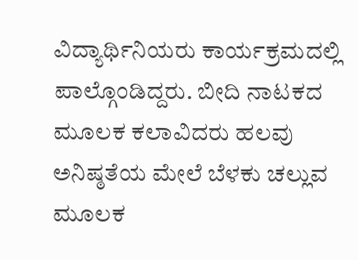ವಿದ್ಯಾರ್ಥಿನಿಯರು ಕಾರ್ಯಕ್ರಮದಲ್ಲಿ ಪಾಲ್ಗೊಂಡಿದ್ದರು. ಬೀದಿ ನಾಟಕದ ಮೂಲಕ ಕಲಾವಿದರು ಹಲವು ಅನಿಷ್ಠತೆಯ ಮೇಲೆ ಬೆಳಕು ಚಲ್ಲುವ ಮೂಲಕ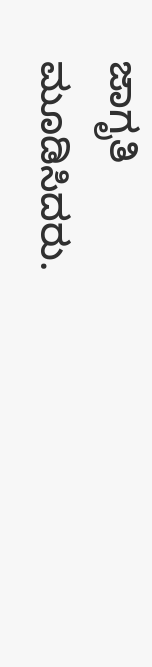ಜಾಗೃತಿ ಮೂಡಿಸಿದರು.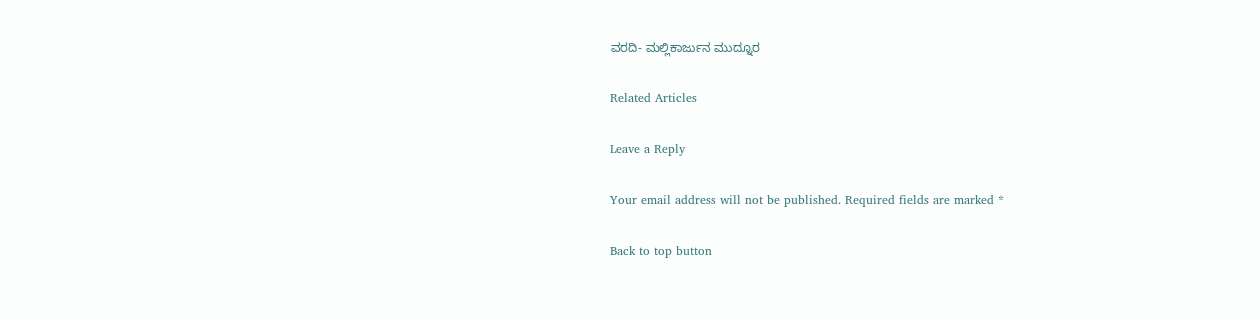ವರದಿ- ಮಲ್ಲಿಕಾರ್ಜುನ ಮುದ್ನೂರ

Related Articles

Leave a Reply

Your email address will not be published. Required fields are marked *

Back to top button